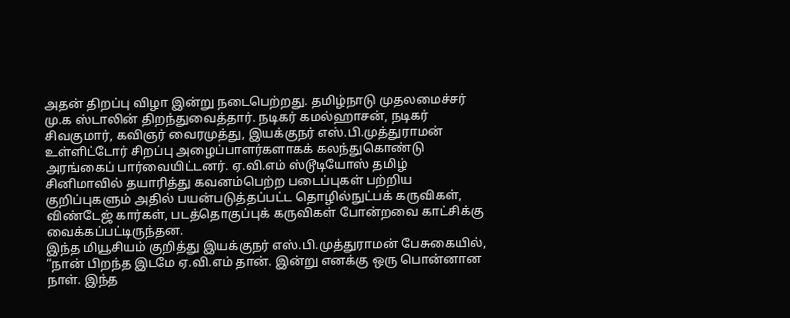அதன் திறப்பு விழா இன்று நடைபெற்றது. தமிழ்நாடு முதலமைச்சர் மு.க ஸ்டாலின் திறந்துவைத்தார். நடிகர் கமல்ஹாசன், நடிகர் சிவகுமார், கவிஞர் வைரமுத்து, இயக்குநர் எஸ்.பி.முத்துராமன் உள்ளிட்டோர் சிறப்பு அழைப்பாளர்களாகக் கலந்துகொண்டு அரங்கைப் பார்வையிட்டனர். ஏ.வி.எம் ஸ்டூடியோஸ் தமிழ் சினிமாவில் தயாரித்து கவனம்பெற்ற படைப்புகள் பற்றிய குறிப்புகளும் அதில் பயன்படுத்தப்பட்ட தொழில்நுட்பக் கருவிகள், விண்டேஜ் கார்கள், படத்தொகுப்புக் கருவிகள் போன்றவை காட்சிக்கு வைக்கப்பட்டிருந்தன.
இந்த மியூசியம் குறித்து இயக்குநர் எஸ்.பி.முத்துராமன் பேசுகையில்,
“நான் பிறந்த இடமே ஏ.வி.எம் தான். இன்று எனக்கு ஒரு பொன்னான நாள். இந்த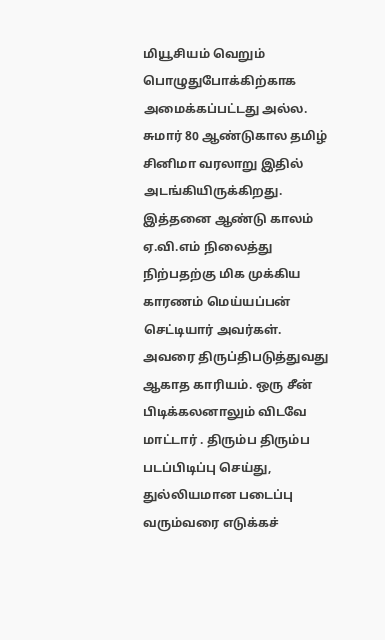மியூசியம் வெறும் பொழுதுபோக்கிற்காக அமைக்கப்பட்டது அல்ல. சுமார் 80 ஆண்டுகால தமிழ் சினிமா வரலாறு இதில் அடங்கியிருக்கிறது. இத்தனை ஆண்டு காலம் ஏ.வி.எம் நிலைத்து நிற்பதற்கு மிக முக்கிய காரணம் மெய்யப்பன் செட்டியார் அவர்கள். அவரை திருப்திபடுத்துவது ஆகாத காரியம். ஒரு சீன் பிடிக்கலனாலும் விடவே மாட்டார் . திரும்ப திரும்ப படப்பிடிப்பு செய்து, துல்லியமான படைப்பு வரும்வரை எடுக்கச்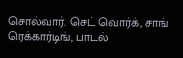சொல்வார். செட் வொர்க், சாங் ரெக்கார்டிங், பாடல்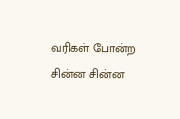வரிகள் போன்ற சின்ன சின்ன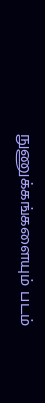நுணுக்கங்களையும் படம்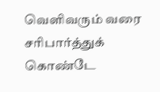வெளிவரும் வரை சரிபார்த்துக் கொண்டே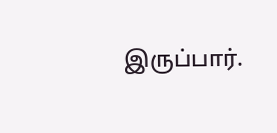இருப்பார்.